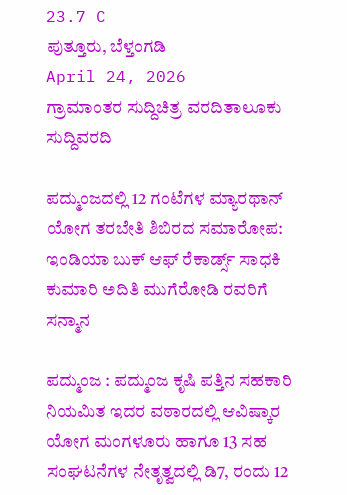23.7 C
ಪುತ್ತೂರು, ಬೆಳ್ತಂಗಡಿ
April 24, 2026
ಗ್ರಾಮಾಂತರ ಸುದ್ದಿಚಿತ್ರ ವರದಿತಾಲೂಕು ಸುದ್ದಿವರದಿ

ಪದ್ಮುಂಜದಲ್ಲಿ 12 ಗಂಟೆಗಳ ಮ್ಯಾರಥಾನ್ ಯೋಗ ತರಬೇತಿ ಶಿಬಿರದ ಸಮಾರೋಪ: ಇಂಡಿಯಾ ಬುಕ್ ಆಫ್ ರೆಕಾರ್ಡ್ಸ್ ಸಾಧಕಿ ಕುಮಾರಿ ಅದಿತಿ ಮುಗೆರೋಡಿ ರವರಿಗೆ ಸನ್ಮಾನ

ಪದ್ಮುಂಜ : ಪದ್ಮುಂಜ ಕೃಷಿ ಪತ್ತಿನ ಸಹಕಾರಿ ನಿಯಮಿತ ಇದರ ವಠಾರದಲ್ಲಿ ಆವಿಷ್ಕಾರ ಯೋಗ ಮಂಗಳೂರು ಹಾಗೂ 13 ಸಹ ಸಂಘಟನೆಗಳ ನೇತೃತ್ವದಲ್ಲಿ ಡಿ7, ರಂದು 12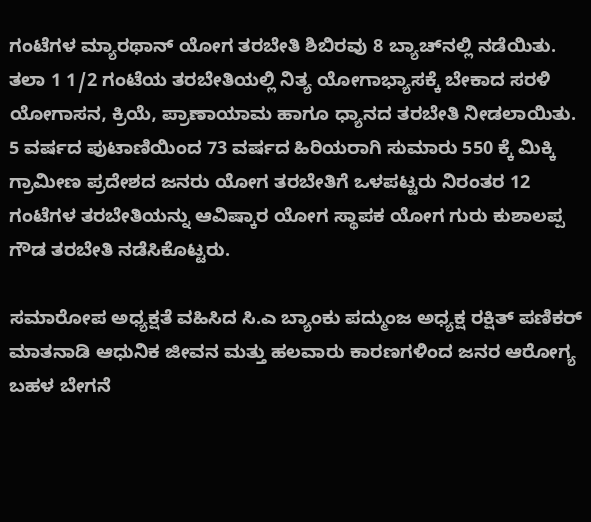ಗಂಟೆಗಳ ಮ್ಯಾರಥಾನ್ ಯೋಗ ತರಬೇತಿ ಶಿಬಿರವು 8 ಬ್ಯಾಚ್‌ನಲ್ಲಿ ನಡೆಯಿತು. ತಲಾ 1 1/2 ಗಂಟೆಯ ತರಬೇತಿಯಲ್ಲಿ ನಿತ್ಯ ಯೋಗಾಭ್ಯಾಸಕ್ಕೆ ಬೇಕಾದ ಸರಳಿ ಯೋಗಾಸನ, ಕ್ರಿಯೆ, ಪ್ರಾಣಾಯಾಮ ಹಾಗೂ ಧ್ಯಾನದ ತರಬೇತಿ ನೀಡಲಾಯಿತು. 5 ವರ್ಷದ ಪುಟಾಣಿಯಿಂದ 73 ವರ್ಷದ ಹಿರಿಯರಾಗಿ ಸುಮಾರು 550 ಕ್ಕೆ ಮಿಕ್ಕಿ ಗ್ರಾಮೀಣ ಪ್ರದೇಶದ ಜನರು ಯೋಗ ತರಬೇತಿಗೆ ಒಳಪಟ್ಟರು ನಿರಂತರ 12 ಗಂಟೆಗಳ ತರಬೇತಿಯನ್ನು ಆವಿಷ್ಕಾರ ಯೋಗ ಸ್ಥಾಪಕ ಯೋಗ ಗುರು ಕುಶಾಲಪ್ಪ ಗೌಡ ತರಬೇತಿ ನಡೆಸಿಕೊಟ್ಟರು.

ಸಮಾರೋಪ ಅಧ್ಯಕ್ಷತೆ ವಹಿಸಿದ ಸಿ.ಎ ಬ್ಯಾಂಕು ಪದ್ಮುಂಜ ಅಧ್ಯಕ್ಷ ರಕ್ಷಿತ್ ಪಣಿಕರ್ ಮಾತನಾಡಿ ಆಧುನಿಕ ಜೀವನ ಮತ್ತು ಹಲವಾರು ಕಾರಣಗಳಿಂದ ಜನರ ಆರೋಗ್ಯ ಬಹಳ ಬೇಗನೆ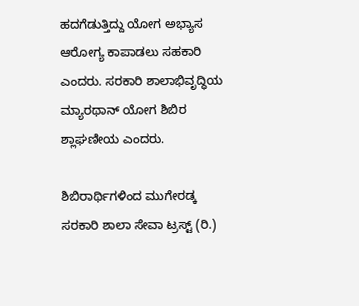ಹದಗೆಡುತ್ತಿದ್ದು ಯೋಗ ಅಭ್ಯಾಸ ಆರೋಗ್ಯ ಕಾಪಾಡಲು ಸಹಕಾರಿ ಎಂದರು. ಸರಕಾರಿ ಶಾಲಾಭಿವೃದ್ಧಿಯ ಮ್ಯಾರಥಾನ್ ಯೋಗ ಶಿಬಿರ ಶ್ಲಾಘಣೀಯ ಎಂದರು.

ಶಿಬಿರಾರ್ಥಿಗಳಿಂದ ಮುಗೇರಡ್ಕ ಸರಕಾರಿ ಶಾಲಾ ಸೇವಾ ಟ್ರಸ್ಟ್ (ರಿ.)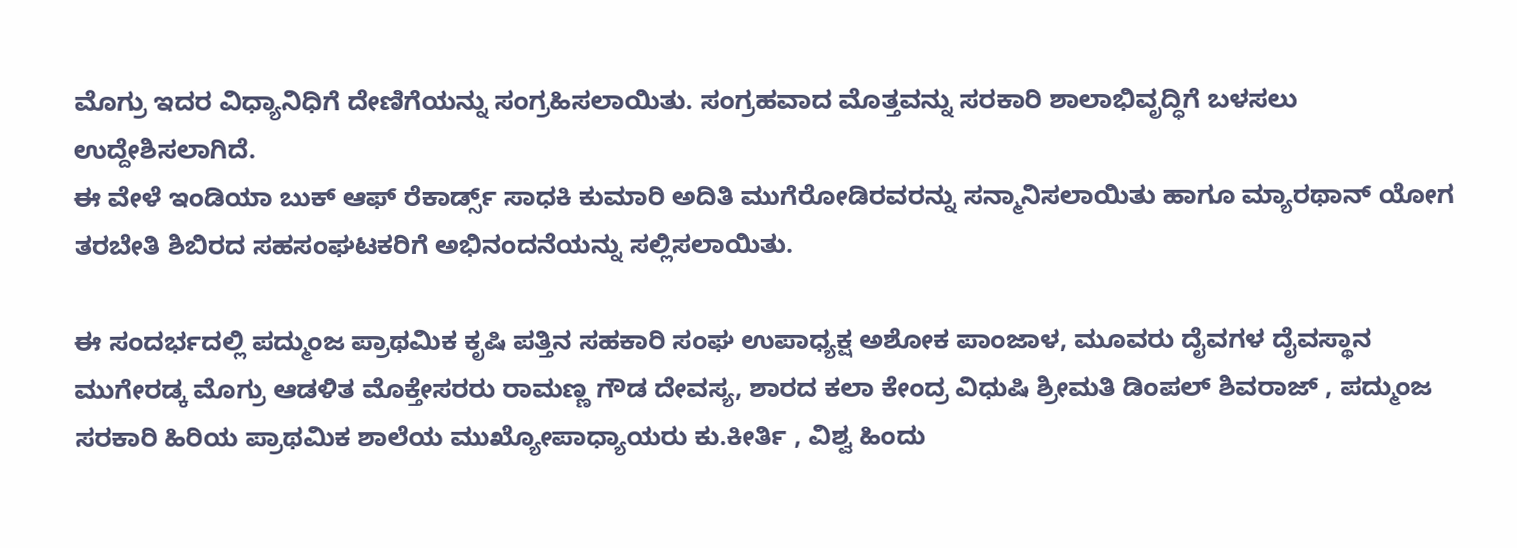ಮೊಗ್ರು ಇದರ ವಿಧ್ಯಾನಿಧಿಗೆ ದೇಣಿಗೆಯನ್ನು ಸಂಗ್ರಹಿಸಲಾಯಿತು. ಸಂಗ್ರಹವಾದ ಮೊತ್ತವನ್ನು ಸರಕಾರಿ ಶಾಲಾಭಿವೃದ್ಧಿಗೆ ಬಳಸಲು ಉದ್ದೇಶಿಸಲಾಗಿದೆ.
ಈ ವೇಳೆ ಇಂಡಿಯಾ ಬುಕ್ ಆಫ್ ರೆಕಾರ್ಡ್ಸ್ ಸಾಧಕಿ ಕುಮಾರಿ ಅದಿತಿ ಮುಗೆರೋಡಿರವರನ್ನು ಸನ್ಮಾನಿಸಲಾಯಿತು ಹಾಗೂ ಮ್ಯಾರಥಾನ್ ಯೋಗ ತರಬೇತಿ ಶಿಬಿರದ ಸಹಸಂಘಟಕರಿಗೆ ಅಭಿನಂದನೆಯನ್ನು ಸಲ್ಲಿಸಲಾಯಿತು.

ಈ ಸಂದರ್ಭದಲ್ಲಿ ಪದ್ಮುಂಜ ಪ್ರಾಥಮಿಕ ಕೃಷಿ ಪತ್ತಿನ ಸಹಕಾರಿ ಸಂಘ ಉಪಾಧ್ಯಕ್ಷ ಅಶೋಕ ಪಾಂಜಾಳ, ಮೂವರು ದೈವಗಳ ದೈವಸ್ಥಾನ ಮುಗೇರಡ್ಕ ಮೊಗ್ರು ಆಡಳಿತ ಮೊಕ್ತೇಸರರು ರಾಮಣ್ಣ ಗೌಡ ದೇವಸ್ಯ, ಶಾರದ ಕಲಾ ಕೇಂದ್ರ ವಿಧುಷಿ ಶ್ರೀಮತಿ ಡಿಂಪಲ್ ಶಿವರಾಜ್ , ಪದ್ಮುಂಜ ಸರಕಾರಿ ಹಿರಿಯ ಪ್ರಾಥಮಿಕ ಶಾಲೆಯ ಮುಖ್ಯೋಪಾಧ್ಯಾಯರು ಕು.ಕೀರ್ತಿ , ವಿಶ್ವ ಹಿಂದು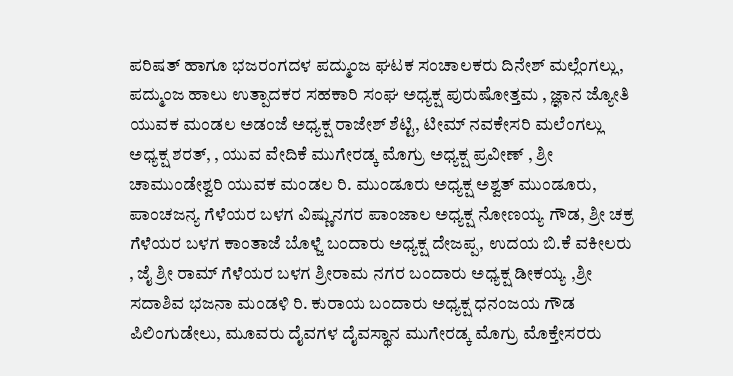ಪರಿಷತ್ ಹಾಗೂ ಭಜರಂಗದಳ ಪದ್ಮುಂಜ ಘಟಕ ಸಂಚಾಲಕರು ದಿನೇಶ್ ಮಲ್ಲೆಂಗಲ್ಲು, ಪದ್ಮುಂಜ ಹಾಲು ಉತ್ಪಾದಕರ ಸಹಕಾರಿ ಸಂಘ ಅಧ್ಯಕ್ಷ ಪುರುಷೋತ್ತಮ , ಜ್ಞಾನ ಜ್ಯೋತಿ ಯುವಕ ಮಂಡಲ ಅಡಂಜೆ ಅಧ್ಯಕ್ಷ ರಾಜೇಶ್ ಶೆಟ್ಟಿ, ಟೀಮ್ ನವಕೇಸರಿ ಮಲೆಂಗಲ್ಲು ಅಧ್ಯಕ್ಷ ಶರತ್, , ಯುವ ವೇದಿಕೆ ಮುಗೇರಡ್ಕ ಮೊಗ್ರು ಅಧ್ಯಕ್ಷ ಪ್ರವೀಣ್ , ಶ್ರೀ ಚಾಮುಂಡೇಶ್ವರಿ ಯುವಕ ಮಂಡಲ ರಿ. ಮುಂಡೂರು ಅಧ್ಯಕ್ಷ ಅಶ್ವತ್ ಮುಂಡೂರು, ಪಾಂಚಜನ್ಯ ಗೆಳೆಯರ ಬಳಗ ವಿಷ್ಣುನಗರ ಪಾಂಜಾಲ ಅಧ್ಯಕ್ಷ ನೋಣಯ್ಯ ಗೌಡ, ಶ್ರೀ ಚಕ್ರ ಗೆಳೆಯರ ಬಳಗ ಕಾಂತಾಜೆ ಬೊಳ್ಜೆ ಬಂದಾರು ಅಧ್ಯಕ್ಷ ದೇಜಪ್ಪ, ಉದಯ ಬಿ.ಕೆ ವಕೀಲರು , ಜೈ ಶ್ರೀ ರಾಮ್ ಗೆಳೆಯರ ಬಳಗ ಶ್ರೀರಾಮ ನಗರ ಬಂದಾರು ಅಧ್ಯಕ್ಷ ಡೀಕಯ್ಯ ,ಶ್ರೀ ಸದಾಶಿವ ಭಜನಾ ಮಂಡಳಿ ರಿ. ಕುರಾಯ ಬಂದಾರು ಅಧ್ಯಕ್ಷ ಧನಂಜಯ ಗೌಡ ಪಿಲಿಂಗುಡೇಲು, ಮೂವರು ದೈವಗಳ ದೈವಸ್ಥಾನ ಮುಗೇರಡ್ಕ ಮೊಗ್ರು ಮೊಕ್ತೇಸರರು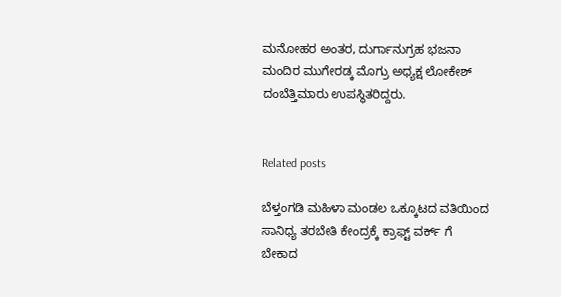ಮನೋಹರ ಅಂತರ, ದುರ್ಗಾನುಗ್ರಹ ಭಜನಾ ಮಂದಿರ ಮುಗೇರಡ್ಕ ಮೊಗ್ರು ಅಧ್ಯಕ್ಷ ಲೋಕೇಶ್ ದಂಬೆತ್ತಿಮಾರು ಉಪಸ್ಥಿತರಿದ್ದರು.


Related posts

ಬೆಳ್ತಂಗಡಿ ಮಹಿಳಾ ಮಂಡಲ ಒಕ್ಕೂಟದ ವತಿಯಿಂದ ಸಾನಿಧ್ಯ ತರಬೇತಿ ಕೇಂದ್ರಕ್ಕೆ ಕ್ರಾಫ್ಟ್ ವರ್ಕ್ ಗೆ ಬೇಕಾದ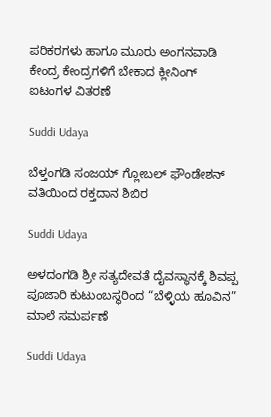ಪರಿಕರಗಳು ಹಾಗೂ ಮೂರು ಅಂಗನವಾಡಿ ಕೇಂದ್ರ ಕೇಂದ್ರಗಳಿಗೆ ಬೇಕಾದ ಕ್ಲೀನಿಂಗ್ ಐಟಂಗಳ ವಿತರಣೆ

Suddi Udaya

ಬೆಳ್ತಂಗಡಿ ಸಂಜಯ್ ಗ್ಲೋಬಲ್ ಫೌಂಡೇಶನ್ ವತಿಯಿಂದ ರಕ್ತದಾನ ಶಿಬಿರ

Suddi Udaya

ಅಳದಂಗಡಿ ಶ್ರೀ ಸತ್ಯದೇವತೆ ದೈವಸ್ಥಾನಕ್ಕೆ ಶಿವಪ್ಪ ಪೂಜಾರಿ ಕುಟುಂಬಸ್ಥರಿಂದ “ಬೆಳ್ಳಿಯ ಹೂವಿನ” ಮಾಲೆ ಸಮರ್ಪಣೆ

Suddi Udaya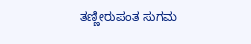ತಣ್ಣೀರುಪಂತ ಸುಗಮ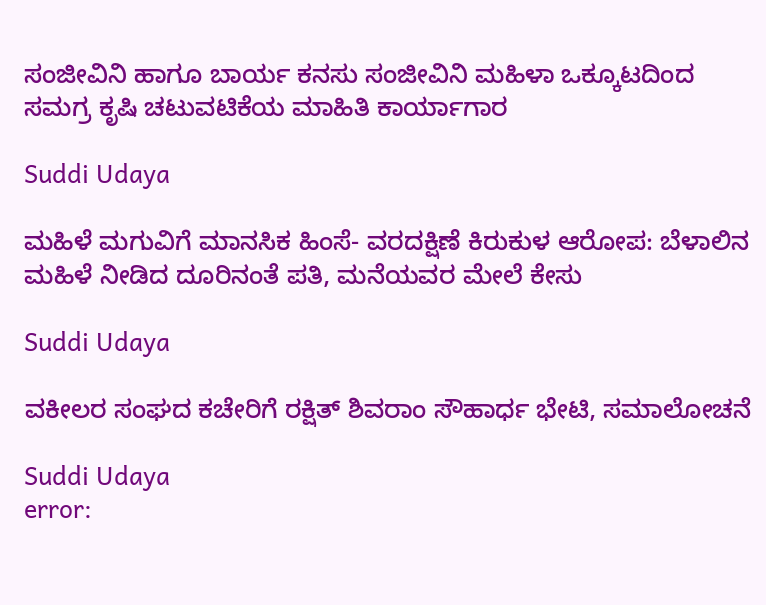ಸಂಜೀವಿನಿ ಹಾಗೂ ಬಾರ್ಯ ಕನಸು ಸಂಜೀವಿನಿ ಮಹಿಳಾ ಒಕ್ಕೂಟದಿಂದ ಸಮಗ್ರ ಕೃಷಿ ಚಟುವಟಿಕೆಯ ಮಾಹಿತಿ ಕಾರ್ಯಾಗಾರ

Suddi Udaya

ಮಹಿಳೆ ಮಗುವಿಗೆ ಮಾನಸಿಕ ಹಿಂಸೆ- ವರದಕ್ಷಿಣೆ ಕಿರುಕುಳ ಆರೋಪ: ಬೆಳಾಲಿನ ಮಹಿಳೆ ನೀಡಿದ ದೂರಿನಂತೆ ಪತಿ, ಮನೆಯವರ ಮೇಲೆ ಕೇಸು

Suddi Udaya

ವಕೀಲರ ಸಂಘದ ಕಚೇರಿಗೆ ರಕ್ಷಿತ್ ಶಿವರಾಂ ಸೌಹಾರ್ಧ ಭೇಟಿ, ಸಮಾಲೋಚನೆ

Suddi Udaya
error: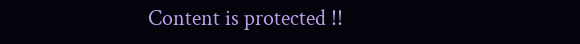Content is protected !!